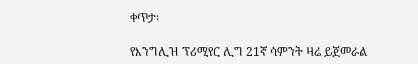ቀጥታ፡

የእንግሊዝ ፕሪሚየር ሊግ 21ኛ ሳምንት ዛሬ ይጀመራል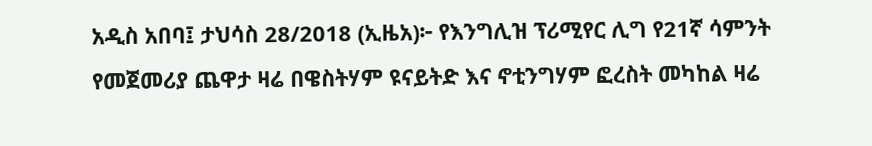አዲስ አበባ፤ ታህሳስ 28/2018 (ኢዜአ)፦ የእንግሊዝ ፕሪሚየር ሊግ የ21ኛ ሳምንት የመጀመሪያ ጨዋታ ዛሬ በዌስትሃም ዩናይትድ እና ኖቲንግሃም ፎረስት መካከል ዛሬ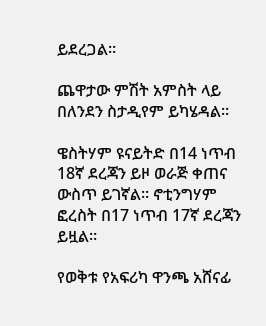ይደረጋል።

ጨዋታው ምሽት አምስት ላይ በለንደን ስታዲየም ይካሄዳል።

ዌስትሃም ዩናይትድ በ14 ነጥብ 18ኛ ደረጃን ይዞ ወራጅ ቀጠና ውስጥ ይገኛል። ኖቲንግሃም ፎረስት በ17 ነጥብ 17ኛ ደረጃን ይዟል።

የወቅቱ የአፍሪካ ዋንጫ አሸናፊ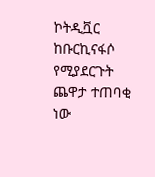ኮትዲቯር ከቡርኪናፋሶ የሚያደርጉት ጨዋታ ተጠባቂ ነው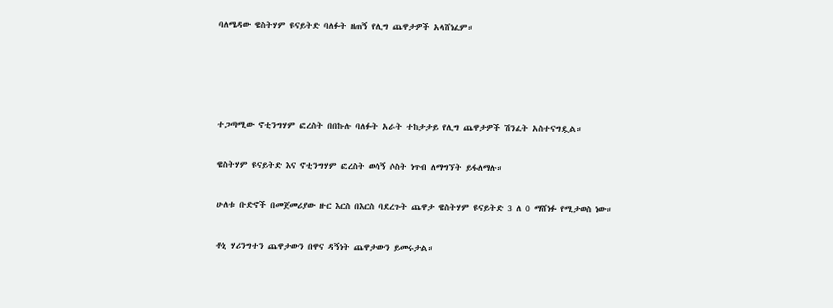ባለሜዳው ዌስትሃም ዩናይትድ ባለፉት ዘጠኝ የሊግ ጨዋታዎች አላሸነፈም።




ተጋጣሚው ኖቲንግሃም ፎረስት በበኩሉ ባለፉት አራት ተከታታይ የሊግ ጨዋታዎች ሽንፈት አስተናግዷል።

ዌስትሃም ዩናይትድ እና ኖቲንግሃም ፎረስት ወሳኝ ሶስት ነጥብ ለማግኘት ይፋለማሉ።

ሁለቱ ቡድኖች በመጀመሪያው ዙር እርስ በእርስ ባደረጉት ጨዋታ ዌስትሃም ዩናይትድ 3 ለ 0 ማሸነፉ የሚታወስ ነው።

ቶኒ ሃሪንግተን ጨዋታውን በዋና ዳኝነት ጨዋታውን ይመሩታል።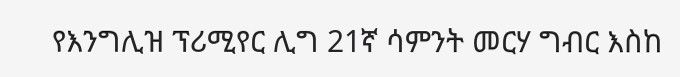የእንግሊዝ ፕሪሚየር ሊግ 21ኛ ሳምንት መርሃ ግብር እስከ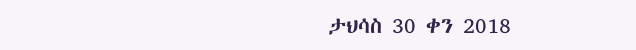ታህሳስ 30 ቀን 2018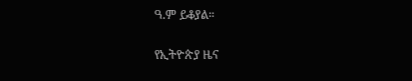ዓ.ም ይቆያል።

የኢትዮጵያ ዜና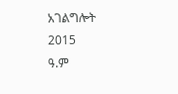አገልግሎት
2015
ዓ.ም